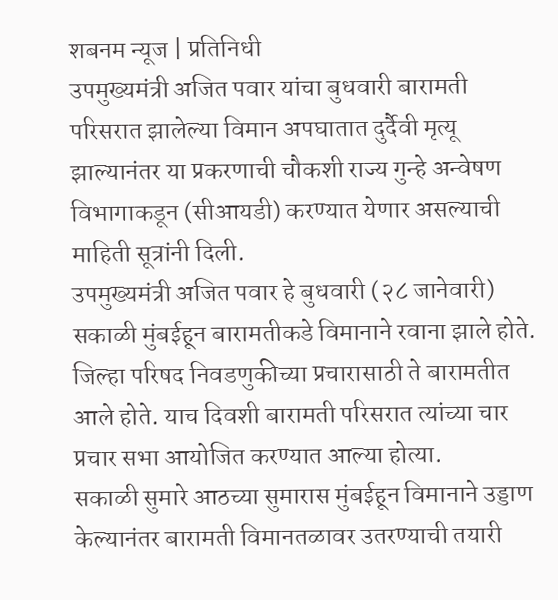शबनम न्यूज | प्रतिनिधी
उपमुख्यमंत्री अजित पवार यांचा बुधवारी बारामती परिसरात झालेल्या विमान अपघातात दुर्दैवी मृत्यू झाल्यानंतर या प्रकरणाची चौकशी राज्य गुन्हे अन्वेषण विभागाकडून (सीआयडी) करण्यात येणार असल्याची माहिती सूत्रांनी दिली.
उपमुख्यमंत्री अजित पवार हे बुधवारी (२८ जानेवारी) सकाळी मुंबईहून बारामतीकडे विमानाने रवाना झाले होते. जिल्हा परिषद निवडणुकीच्या प्रचारासाठी ते बारामतीत आले होते. याच दिवशी बारामती परिसरात त्यांच्या चार प्रचार सभा आयोजित करण्यात आल्या होत्या.
सकाळी सुमारे आठच्या सुमारास मुंबईहून विमानाने उड्डाण केल्यानंतर बारामती विमानतळावर उतरण्याची तयारी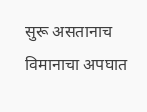सुरू असतानाच विमानाचा अपघात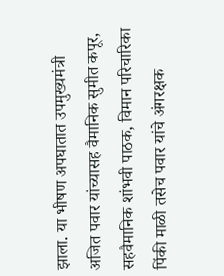झाला. या भीषण अपघातात उपमुख्यमंत्री अजित पवार यांच्यासह वैमानिक सुमीत कपूर, सहवैमानिक शांभवी पाठक, विमान परिचारिका पिंकी माळी तसेच पवार यांचे अंगरक्षक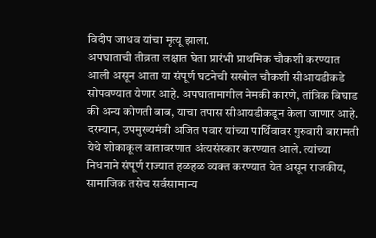विदीप जाधव यांचा मृत्यू झाला.
अपघाताची तीव्रता लक्षात घेता प्रारंभी प्राथमिक चौकशी करण्यात आली असून आता या संपूर्ण घटनेची सखोल चौकशी सीआयडीकडे सोपवण्यात येणार आहे. अपघातामागील नेमकी कारणे, तांत्रिक बिघाड की अन्य कोणती बाब, याचा तपास सीआयडीकडून केला जाणार आहे.
दरम्यान, उपमुख्यमंत्री अजित पवार यांच्या पार्थिवावर गुरुवारी बारामती येथे शोकाकूल वातावरणात अंत्यसंस्कार करण्यात आले. त्यांच्या निधनाने संपूर्ण राज्यात हळहळ व्यक्त करण्यात येत असून राजकीय, सामाजिक तसेच सर्वसामान्य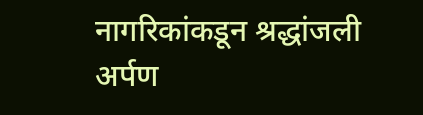नागरिकांकडून श्रद्धांजली अर्पण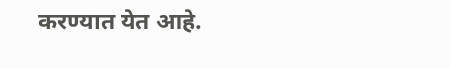करण्यात येत आहे.